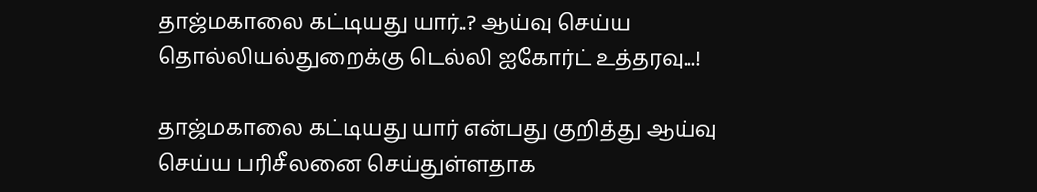தாஜ்மகாலை கட்டியது யார்..? ஆய்வு செய்ய தொல்லியல்துறைக்கு டெல்லி ஐகோர்ட் உத்தரவு...!

தாஜ்மகாலை கட்டியது யார் என்பது குறித்து ஆய்வு செய்ய பரிசீலனை செய்துள்ளதாக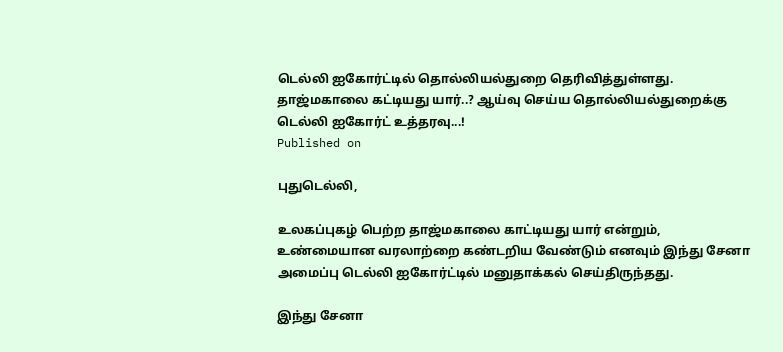டெல்லி ஐகோர்ட்டில் தொல்லியல்துறை தெரிவித்துள்ளது.
தாஜ்மகாலை கட்டியது யார்..? ஆய்வு செய்ய தொல்லியல்துறைக்கு டெல்லி ஐகோர்ட் உத்தரவு...!
Published on

புதுடெல்லி,

உலகப்புகழ் பெற்ற தாஜ்மகாலை காட்டியது யார் என்றும், உண்மையான வரலாற்றை கண்டறிய வேண்டும் எனவும் இந்து சேனா அமைப்பு டெல்லி ஐகோர்ட்டில் மனுதாக்கல் செய்திருந்தது.

இந்து சேனா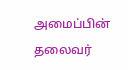அமைப்பின் தலைவர்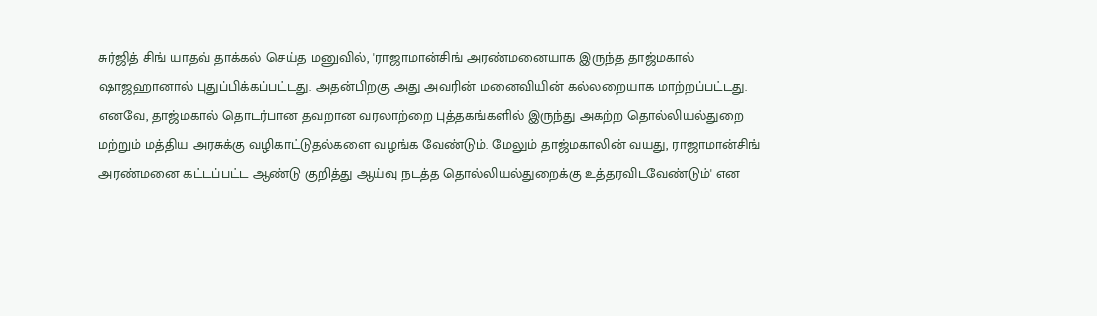சுர்ஜித் சிங் யாதவ் தாக்கல் செய்த மனுவில், 'ராஜாமான்சிங் அரண்மனையாக இருந்த தாஜ்மகால் ஷாஜஹானால் புதுப்பிக்கப்பட்டது. அதன்பிறகு அது அவரின் மனைவியின் கல்லறையாக மாற்றப்பட்டது. எனவே, தாஜ்மகால் தொடர்பான தவறான வரலாற்றை புத்தகங்களில் இருந்து அகற்ற தொல்லியல்துறை மற்றும் மத்திய அரசுக்கு வழிகாட்டுதல்களை வழங்க வேண்டும். மேலும் தாஜ்மகாலின் வயது, ராஜாமான்சிங் அரண்மனை கட்டப்பட்ட ஆண்டு குறித்து ஆய்வு நடத்த தொல்லியல்துறைக்கு உத்தரவிடவேண்டும்' என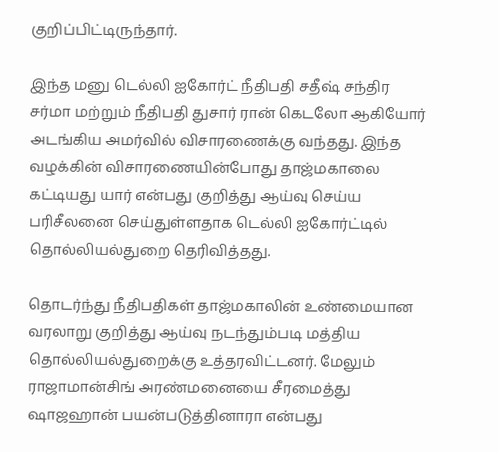குறிப்பிட்டிருந்தார்.

இந்த மனு டெல்லி ஐகோர்ட் நீதிபதி சதீஷ் சந்திர சர்மா மற்றும் நீதிபதி துசார் ரான் கெடலோ ஆகியோர் அடங்கிய அமர்வில் விசாரணைக்கு வந்தது. இந்த வழக்கின் விசாரணையின்போது தாஜ்மகாலை கட்டியது யார் என்பது குறித்து ஆய்வு செய்ய பரிசீலனை செய்துள்ளதாக டெல்லி ஐகோர்ட்டில் தொல்லியல்துறை தெரிவித்தது.

தொடர்ந்து நீதிபதிகள் தாஜ்மகாலின் உண்மையான வரலாறு குறித்து ஆய்வு நடந்தும்படி மத்திய தொல்லியல்துறைக்கு உத்தரவிட்டனர். மேலும் ராஜாமான்சிங் அரண்மனையை சீரமைத்து ஷாஜஹான் பயன்படுத்தினாரா என்பது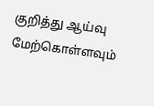குறித்து ஆய்வு மேற்கொள்ளவும்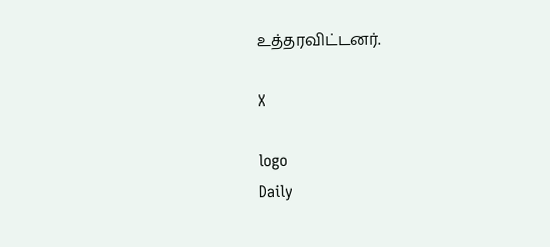உத்தரவிட்டனர்.

X

logo
Daily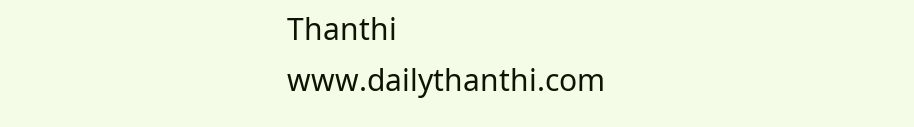Thanthi
www.dailythanthi.com